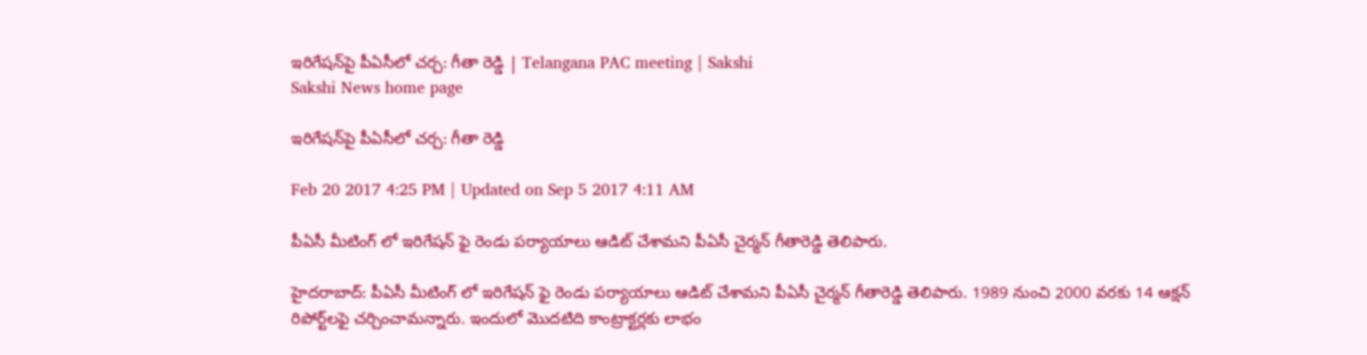ఇరిగేషన్‌పై పీఏసీలో చర్చ: గీతా రెడ్డి | Telangana PAC meeting | Sakshi
Sakshi News home page

ఇరిగేషన్‌పై పీఏసీలో చర్చ: గీతా రెడ్డి

Feb 20 2017 4:25 PM | Updated on Sep 5 2017 4:11 AM

పీఏసీ మీటింగ్ లో ఇరిగేషన్ ఫై రెండు పర్యాయాలు ఆడిట్‌ చేశామని పీఏసీ చైర్మన్ గీతారెడ్డి తెలిపారు.

హైదరాబాద్‌: పీఏసీ మీటింగ్ లో ఇరిగేషన్ ఫై రెండు పర్యాయాలు ఆడిట్‌ చేశామని పీఏసీ చైర్మన్ గీతారెడ్డి తెలిపారు. 1989 నుంచి 2000 వరకు 14 ఆక్షన్‌ రిపోర్ట్‌లఫై చర్చించామన్నారు. ఇందులో మొదటిది కాంట్రాక్టర్లకు లాభం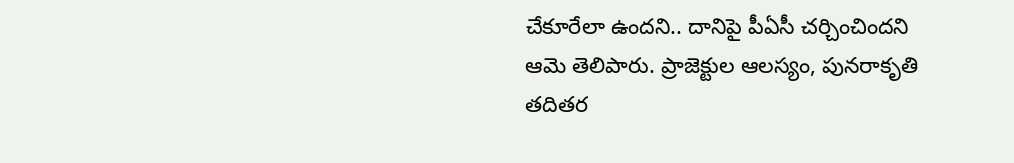చేకూరేలా ఉందని.. దానిపై పీఏసీ చర్చించిందని ఆమె తెలిపారు. ప్రాజెక్టుల ఆలస్యం, పునరాకృతి తదితర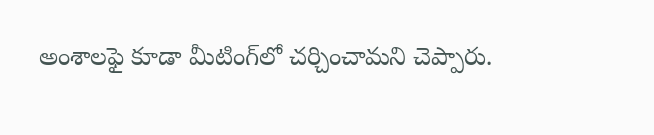అంశాలఫై కూడా మీటింగ్‌లో చర్చించామని చెప్పారు.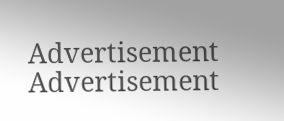Advertisement
Advertisement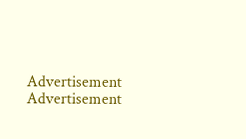Advertisement
Advertisement